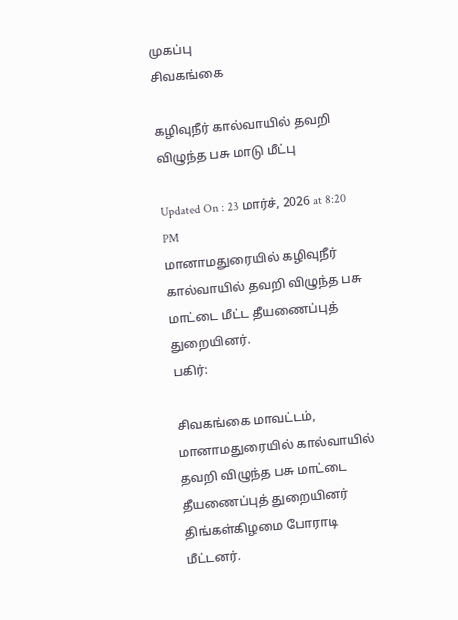முகப்பு
சிவகங்கை

கழிவுநீர் கால்வாயில் தவறி விழுந்த பசு மாடு மீட்பு

Updated On : 23 மார்ச், 2026 at 8:20 PM
மானாமதுரையில் கழிவுநீர் கால்வாயில் தவறி விழுந்த பசு மாட்டை மீட்ட தீயணைப்புத் துறையினர்.
பகிர்:

சிவகங்கை மாவட்டம், மானாமதுரையில் கால்வாயில் தவறி விழுந்த பசு மாட்டை தீயணைப்புத் துறையினர் திங்கள்கிழமை போராடி மீட்டனர்.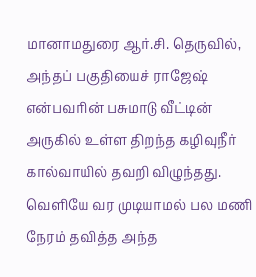மானாமதுரை ஆர்.சி. தெருவில், அந்தப் பகுதியைச் ராஜேஷ் என்பவரின் பசுமாடு வீட்டின் அருகில் உள்ள திறந்த கழிவுநீர் கால்வாயில் தவறி விழுந்தது. வெளியே வர முடியாமல் பல மணி நேரம் தவித்த அந்த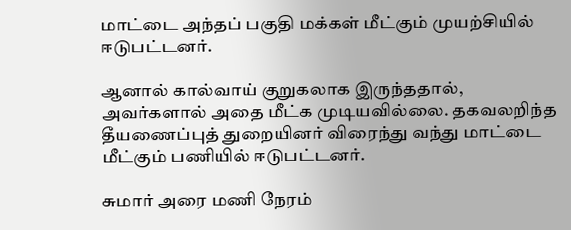மாட்டை அந்தப் பகுதி மக்கள் மீட்கும் முயற்சியில் ஈடுபட்டனர்.

ஆனால் கால்வாய் குறுகலாக இருந்ததால், அவர்களால் அதை மீட்க முடியவில்லை. தகவலறிந்த தீயணைப்புத் துறையினர் விரைந்து வந்து மாட்டை மீட்கும் பணியில் ஈடுபட்டனர்.

சுமார் அரை மணி நேரம்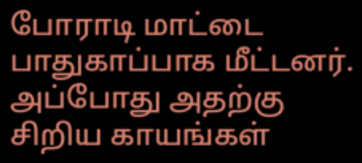போராடி மாட்டை பாதுகாப்பாக மீட்டனர். அப்போது அதற்கு சிறிய காயங்கள்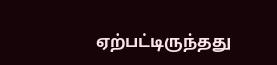ஏற்பட்டிருந்தது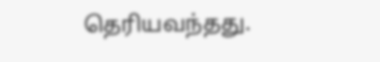தெரியவந்தது.